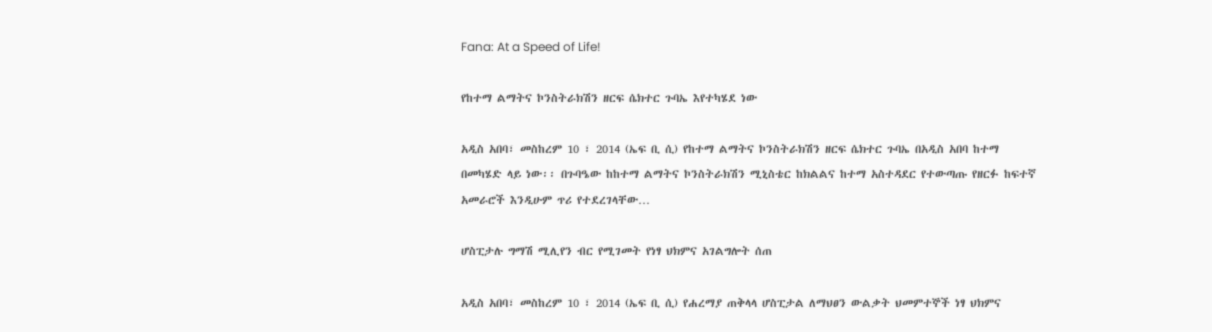Fana: At a Speed of Life!

የከተማ ልማትና ኮንስትራክሽን ዘርፍ ሴክተር ጉባኤ እየተካሄደ ነው

አዲስ አበባ፣ መስከረም 10 ፣ 2014 (ኤፍ ቢ ሲ) የከተማ ልማትና ኮንስትራክሽን ዘርፍ ሴክተር ጉባኤ በአዲስ አበባ ከተማ በመካሄድ ላይ ነው፡፡ በጉባዔው ከከተማ ልማትና ኮንስትራክሽን ሚኒስቴር ከክልልና ከተማ አስተዳደር የተውጣጡ የዘርፉ ከፍተኛ አመራሮች እንዲሁም ጥሪ የተደረገላቸው…

ሆስፒታሉ ግማሽ ሚሊየን ብር የሚገመት የነፃ ህክምና አገልግሎት ሰጠ

አዲስ አበባ፣ መስከረም 10 ፣ 2014 (ኤፍ ቢ ሲ) የሐረማያ ጠቅላላ ሆስፒታል ለማህፀን ውልቃት ህመምተኞች ነፃ ህክምና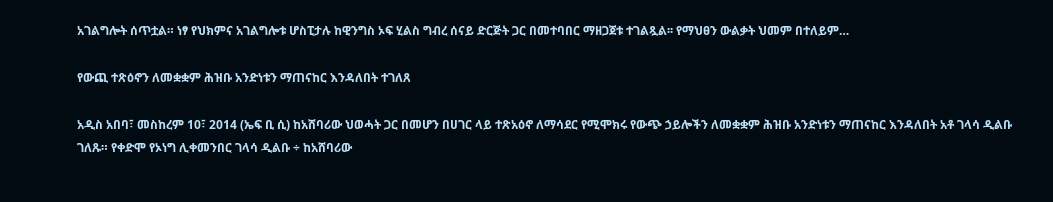አገልግሎት ሰጥቷል። ነፃ የህክምና አገልግሎቱ ሆስፒታሉ ከዊንግስ ኦፍ ሂልስ ግብረ ሰናይ ድርጅት ጋር በመተባበር ማዘጋጀቱ ተገልጿል፡፡ የማህፀን ውልቃት ህመም በተለይም…

የውጪ ተጽዕኖን ለመቋቋም ሕዝቡ አንድነቱን ማጠናከር እንዳለበት ተገለጸ

አዲስ አበባ፣ መስከረም 10፣ 2014 (ኤፍ ቢ ሲ) ከአሸባሪው ህወሓት ጋር በመሆን በሀገር ላይ ተጽአዕኖ ለማሳደር የሚሞክሩ የውጭ ኃይሎችን ለመቋቋም ሕዝቡ አንድነቱን ማጠናከር እንዳለበት አቶ ገላሳ ዲልቡ ገለጹ። የቀድሞ የኦነግ ሊቀመንበር ገላሳ ዲልቡ ÷ ከአሸባሪው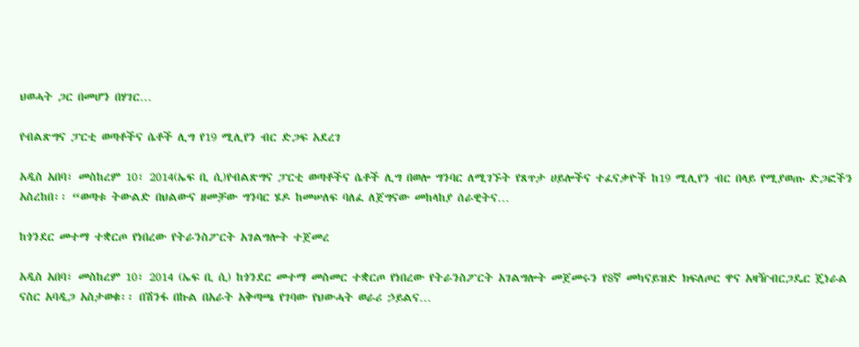ህወሓት ጋር በመሆን በሃገር…

የብልጽግና ፓርቲ ወጣቶችና ሴቶች ሊግ የ19 ሚሊየን ብር ድጋፍ አደረገ

አዲስ አበባ፣ መስከረም 10፣ 2014(ኤፍ ቢ ሲ)የብልጽግና ፓርቲ ወጣቶችና ሴቶች ሊግ በወሎ ግንባር ለሚገኙት የጸጥታ ሀይሎችና ተፈናቃዮች ከ19 ሚሊየን ብር በላይ የሚያወጡ ድጋፎችን አስረከበ፡፡ “ወጣቱ ትውልድ በህልውና ዘመቻው ግንባር ሄዶ ከመሠለፍ ባለፈ ለጀግናው መከላከያ ሰራዊትና…

ከጎንደር መተማ ተቋርጦ የነበረው የትራንስፖርት አገልግሎት ተጀመረ

አዲስ አበባ፣ መስከረም 10፣ 2014 (ኤፍ ቢ ሲ) ከጎንደር መተማ መስመር ተቋርጦ የነበረው የትራንስፖርት አገልግሎት መጀመሩን የ8ኛ መካናይዝድ ክፍለጦር ዋና አዛዥብርጋዴር ጄነራል ናስር አባዲጋ አስታወቁ፡፡ በሽንፋ በኩል በአራት አቅጣጫ የገባው የህውሓት ወራሪ ኃይልና…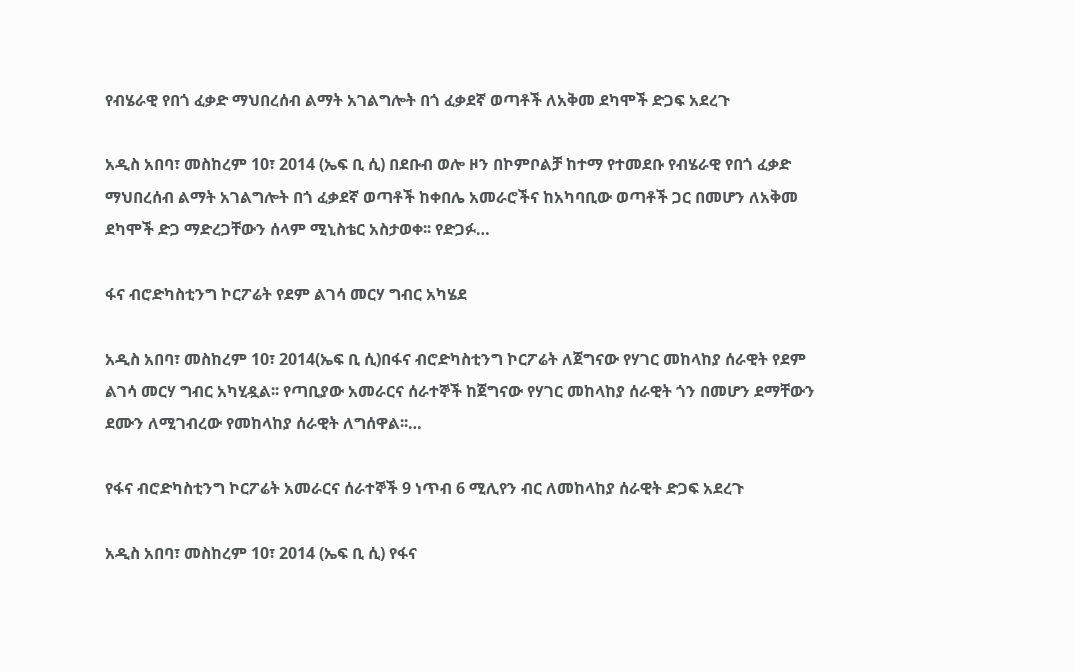የብሄራዊ የበጎ ፈቃድ ማህበረሰብ ልማት አገልግሎት በጎ ፈቃደኛ ወጣቶች ለአቅመ ደካሞች ድጋፍ አደረጉ

አዲስ አበባ፣ መስከረም 10፣ 2014 (ኤፍ ቢ ሲ) በደቡብ ወሎ ዞን በኮምቦልቻ ከተማ የተመደቡ የብሄራዊ የበጎ ፈቃድ ማህበረሰብ ልማት አገልግሎት በጎ ፈቃደኛ ወጣቶች ከቀበሌ አመራሮችና ከአካባቢው ወጣቶች ጋር በመሆን ለአቅመ ደካሞች ድጋ ማድረጋቸውን ሰላም ሚኒስቴር አስታወቀ፡፡ የድጋፉ…

ፋና ብሮድካስቲንግ ኮርፖሬት የደም ልገሳ መርሃ ግብር አካሄደ

አዲስ አበባ፣ መስከረም 10፣ 2014(ኤፍ ቢ ሲ)በፋና ብሮድካስቲንግ ኮርፖሬት ለጀግናው የሃገር መከላከያ ሰራዊት የደም ልገሳ መርሃ ግብር አካሂዷል፡፡ የጣቢያው አመራርና ሰራተኞች ከጀግናው የሃገር መከላከያ ሰራዊት ጎን በመሆን ደማቸውን ደሙን ለሚገብረው የመከላከያ ሰራዊት ለግሰዋል፡፡…

የፋና ብሮድካስቲንግ ኮርፖሬት አመራርና ሰራተኞች 9 ነጥብ 6 ሚሊየን ብር ለመከላከያ ሰራዊት ድጋፍ አደረጉ

አዲስ አበባ፣ መስከረም 10፣ 2014 (ኤፍ ቢ ሲ) የፋና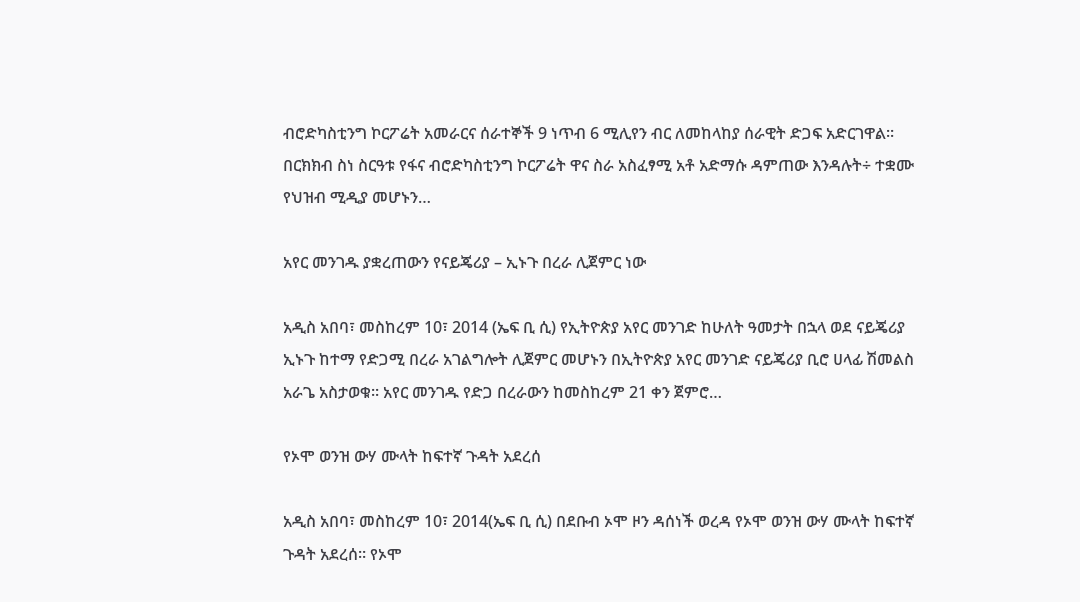ብሮድካስቲንግ ኮርፖሬት አመራርና ሰራተኞች 9 ነጥብ 6 ሚሊየን ብር ለመከላከያ ሰራዊት ድጋፍ አድርገዋል፡፡ በርክክብ ስነ ስርዓቱ የፋና ብሮድካስቲንግ ኮርፖሬት ዋና ስራ አስፈፃሚ አቶ አድማሱ ዳምጠው እንዳሉት÷ ተቋሙ የህዝብ ሚዲያ መሆኑን…

አየር መንገዱ ያቋረጠውን የናይጄሪያ – ኢኑጉ በረራ ሊጀምር ነው

አዲስ አበባ፣ መስከረም 10፣ 2014 (ኤፍ ቢ ሲ) የኢትዮጵያ አየር መንገድ ከሁለት ዓመታት በኋላ ወደ ናይጄሪያ ኢኑጉ ከተማ የድጋሚ በረራ አገልግሎት ሊጀምር መሆኑን በኢትዮጵያ አየር መንገድ ናይጄሪያ ቢሮ ሀላፊ ሽመልስ አራጌ አስታወቁ፡፡ አየር መንገዱ የድጋ በረራውን ከመስከረም 21 ቀን ጀምሮ…

የኦሞ ወንዝ ውሃ ሙላት ከፍተኛ ጉዳት አደረሰ

አዲስ አበባ፣ መስከረም 10፣ 2014(ኤፍ ቢ ሲ) በደቡብ ኦሞ ዞን ዳሰነች ወረዳ የኦሞ ወንዝ ውሃ ሙላት ከፍተኛ ጉዳት አደረሰ። የኦሞ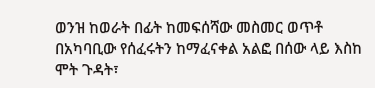ወንዝ ከወራት በፊት ከመፍሰሻው መስመር ወጥቶ በአካባቢው የሰፈሩትን ከማፈናቀል አልፎ በሰው ላይ እስከ ሞት ጉዳት፣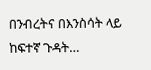በንብረትና በእንስሳት ላይ ከፍተኛ ጉዳት…